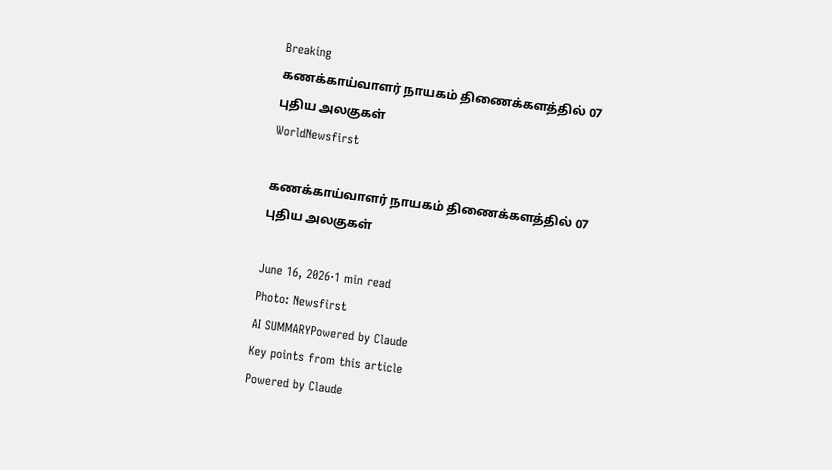Breaking
கணக்காய்வாளர் நாயகம் திணைக்களத்தில் 07 புதிய அலகுகள்
WorldNewsfirst

கணக்காய்வாளர் நாயகம் திணைக்களத்தில் 07 புதிய அலகுகள்

June 16, 2026·1 min read
Photo: Newsfirst
AI SUMMARYPowered by Claude
Key points from this article
Powered by Claude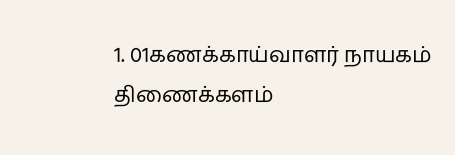1. 01கணக்காய்வாளர் நாயகம் திணைக்களம்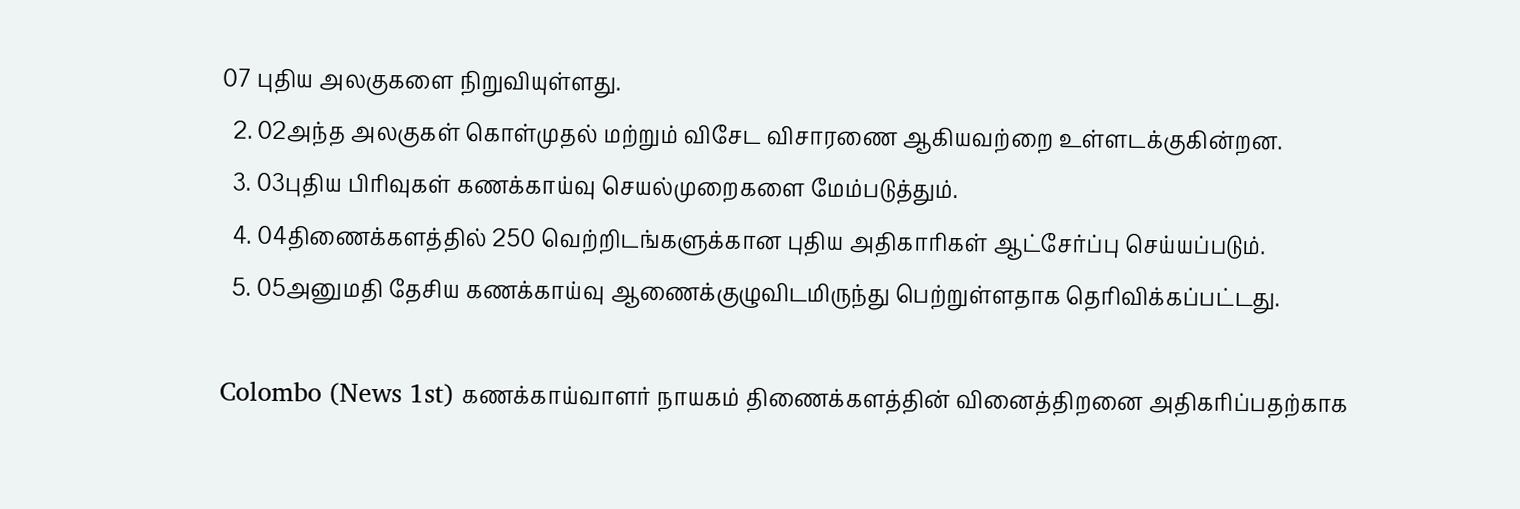07 புதிய அலகுகளை நிறுவியுள்ளது.
  2. 02அந்த அலகுகள் கொள்முதல் மற்றும் விசேட விசாரணை ஆகியவற்றை உள்ளடக்குகின்றன.
  3. 03புதிய பிரிவுகள் கணக்காய்வு செயல்முறைகளை மேம்படுத்தும்.
  4. 04திணைக்களத்தில் 250 வெற்றிடங்களுக்கான புதிய அதிகாரிகள் ஆட்சேர்ப்பு செய்யப்படும்.
  5. 05அனுமதி தேசிய கணக்காய்வு ஆணைக்குழுவிடமிருந்து பெற்றுள்ளதாக தெரிவிக்கப்பட்டது.

Colombo (News 1st) கணக்காய்வாளர் நாயகம் திணைக்களத்தின் வினைத்திறனை அதிகரிப்பதற்காக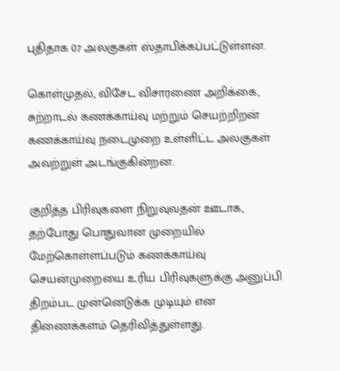புதிதாக 07 அலகுகள் ஸ்தாபிக்கப்பட்டுள்ளன.

கொள்முதல், விசேட விசாரணை அறிக்கை, சுற்றாடல் கணக்காய்வு மற்றும் செயற்றிறன் கணக்காய்வு நடைமுறை உள்ளிட்ட அலகுகள் அவற்றுள் அடங்குகின்றன.

குறித்த பிரிவுகளை நிறுவுவதன் ஊடாக, தற்போது பொதுவான முறையில் மேற்கொள்ளப்படும் கணக்காய்வு செயன்முறையை உரிய பிரிவுகளுக்கு அனுப்பி திறம்பட முன்னெடுக்க முடியும் என திணைக்களம் தெரிவித்துள்ளது.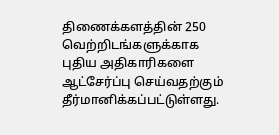திணைக்களத்தின் 250 வெற்றிடங்களுக்காக புதிய அதிகாரிகளை ஆட்சேர்ப்பு செய்வதற்கும் தீர்மானிக்கப்பட்டுள்ளது.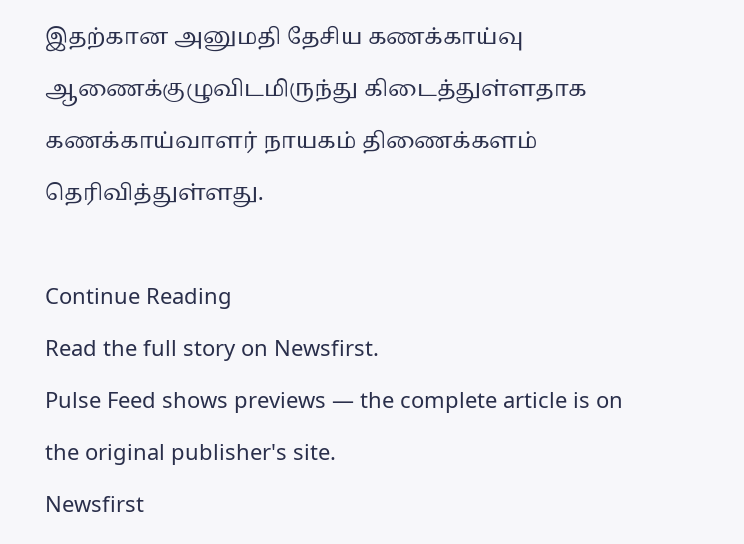இதற்கான அனுமதி தேசிய கணக்காய்வு ஆணைக்குழுவிடமிருந்து கிடைத்துள்ளதாக கணக்காய்வாளர் நாயகம் திணைக்களம் தெரிவித்துள்ளது.

Continue Reading
Read the full story on Newsfirst.
Pulse Feed shows previews — the complete article is on the original publisher's site.
Newsfirst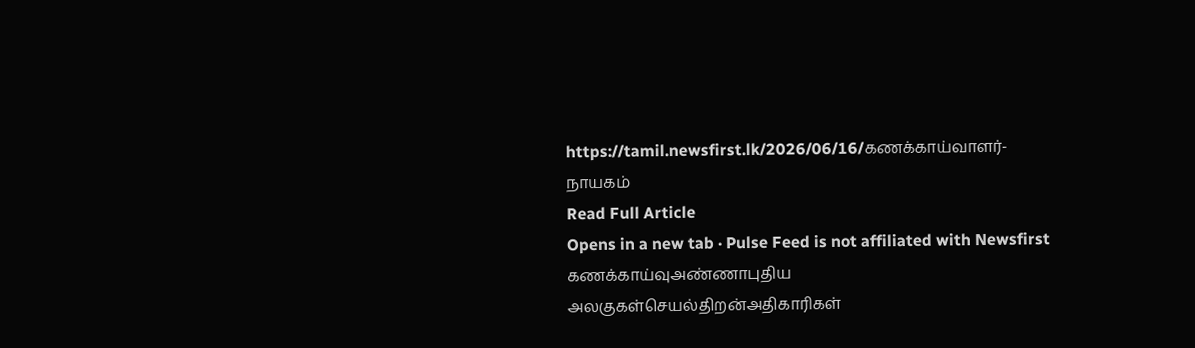https://tamil.newsfirst.lk/2026/06/16/கணக்காய்வாளர்-நாயகம்
Read Full Article
Opens in a new tab · Pulse Feed is not affiliated with Newsfirst
கணக்காய்வுஅண்ணாபுதிய அலகுகள்செயல்திறன்அதிகாரிகள்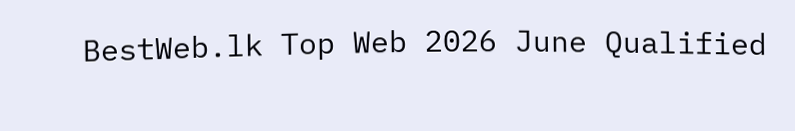BestWeb.lk Top Web 2026 June Qualified